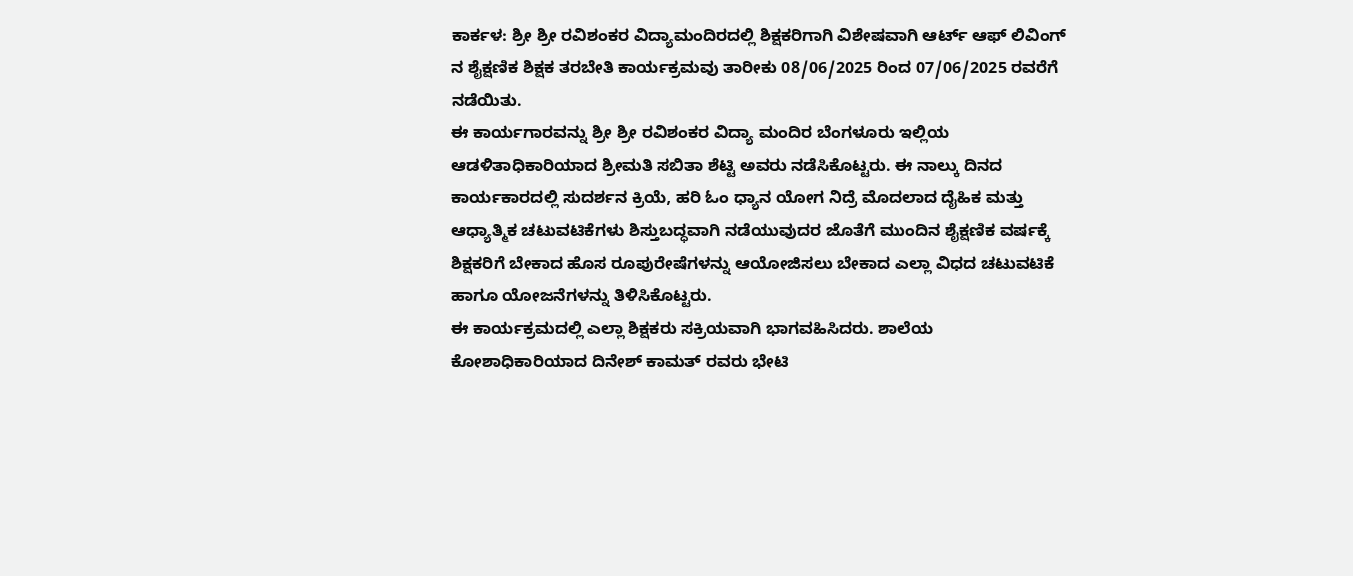ಕಾರ್ಕಳ: ಶ್ರೀ ಶ್ರೀ ರವಿಶಂಕರ ವಿದ್ಯಾಮಂದಿರದಲ್ಲಿ ಶಿಕ್ಷಕರಿಗಾಗಿ ವಿಶೇಷವಾಗಿ ಆರ್ಟ್ ಆಫ್ ಲಿವಿಂಗ್ ನ ಶೈಕ್ಷಣಿಕ ಶಿಕ್ಷಕ ತರಬೇತಿ ಕಾರ್ಯಕ್ರಮವು ತಾರೀಕು 08/06/2025 ರಿಂದ 07/06/2025 ರವರೆಗೆ ನಡೆಯಿತು.
ಈ ಕಾರ್ಯಗಾರವನ್ನು ಶ್ರೀ ಶ್ರೀ ರವಿಶಂಕರ ವಿದ್ಯಾ ಮಂದಿರ ಬೆಂಗಳೂರು ಇಲ್ಲಿಯ ಆಡಳಿತಾಧಿಕಾರಿಯಾದ ಶ್ರೀಮತಿ ಸಬಿತಾ ಶೆಟ್ಟಿ ಅವರು ನಡೆಸಿಕೊಟ್ಟರು. ಈ ನಾಲ್ಕು ದಿನದ ಕಾರ್ಯಕಾರದಲ್ಲಿ ಸುದರ್ಶನ ಕ್ರಿಯೆ, ಹರಿ ಓಂ ಧ್ಯಾನ ಯೋಗ ನಿದ್ರೆ ಮೊದಲಾದ ದೈಹಿಕ ಮತ್ತು ಆಧ್ಯಾತ್ಮಿಕ ಚಟುವಟಿಕೆಗಳು ಶಿಸ್ತುಬದ್ಧವಾಗಿ ನಡೆಯುವುದರ ಜೊತೆಗೆ ಮುಂದಿನ ಶೈಕ್ಷಣಿಕ ವರ್ಷಕ್ಕೆ ಶಿಕ್ಷಕರಿಗೆ ಬೇಕಾದ ಹೊಸ ರೂಪುರೇಷೆಗಳನ್ನು ಆಯೋಜಿಸಲು ಬೇಕಾದ ಎಲ್ಲಾ ವಿಧದ ಚಟುವಟಿಕೆ ಹಾಗೂ ಯೋಜನೆಗಳನ್ನು ತಿಳಿಸಿಕೊಟ್ಟರು.
ಈ ಕಾರ್ಯಕ್ರಮದಲ್ಲಿ ಎಲ್ಲಾ ಶಿಕ್ಷಕರು ಸಕ್ರಿಯವಾಗಿ ಭಾಗವಹಿಸಿದರು. ಶಾಲೆಯ ಕೋಶಾಧಿಕಾರಿಯಾದ ದಿನೇಶ್ ಕಾಮತ್ ರವರು ಭೇಟಿ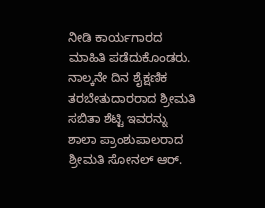ನೀಡಿ ಕಾರ್ಯಗಾರದ ಮಾಹಿತಿ ಪಡೆದುಕೊಂಡರು. ನಾಲ್ಕನೇ ದಿನ ಶೈಕ್ಷಣಿಕ ತರಬೇತುದಾರರಾದ ಶ್ರೀಮತಿ ಸಬಿತಾ ಶೆಟ್ಟಿ ಇವರನ್ನು ಶಾಲಾ ಪ್ರಾಂಶುಪಾಲರಾದ ಶ್ರೀಮತಿ ಸೋನಲ್ ಆರ್.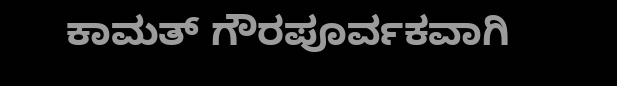ಕಾಮತ್ ಗೌರಪೂರ್ವಕವಾಗಿ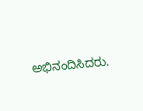ಅಭಿನಂದಿಸಿದರು.